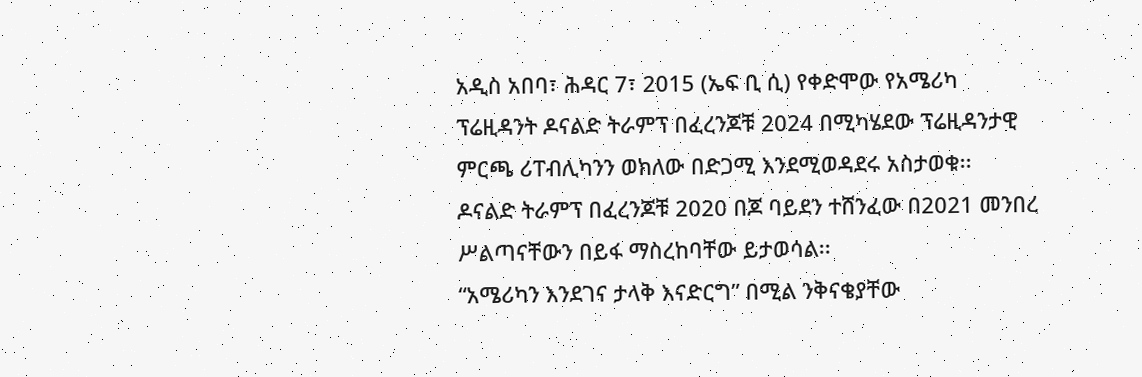አዲስ አበባ፣ ሕዳር 7፣ 2015 (ኤፍ ቢ ሲ) የቀድሞው የአሜሪካ ፕሬዚዳንት ዶናልድ ትራምፕ በፈረንጆቹ 2024 በሚካሄደው ፕሬዚዳንታዊ ምርጫ ሪፐብሊካንን ወክለው በድጋሚ እንደሚወዳደሩ አስታወቁ፡፡
ዶናልድ ትራምፕ በፈረንጆቹ 2020 በጆ ባይደን ተሸንፈው በ2021 መንበረ ሥልጣናቸውን በይፋ ማስረከባቸው ይታወሳል፡፡
“አሜሪካን እንደገና ታላቅ እናድርግ” በሚል ንቅናቄያቸው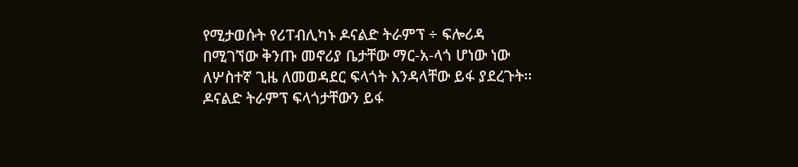የሚታወሱት የሪፐብሊካኑ ዶናልድ ትራምፕ ÷ ፍሎሪዳ በሚገኘው ቅንጡ መኖሪያ ቤታቸው ማር-አ-ላጎ ሆነው ነው ለሦስተኛ ጊዜ ለመወዳደር ፍላጎት እንዳላቸው ይፋ ያደረጉት፡፡
ዶናልድ ትራምፕ ፍላጎታቸውን ይፋ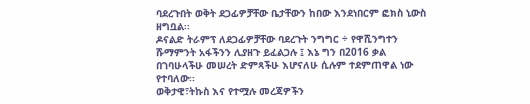ባደረጉበት ወቅት ደጋፊዎቻቸው ቤታቸውን ከበው እንደነበርም ፎክስ ኒውስ ዘግቧል፡፡
ዶናልድ ትራምፕ ለደጋፊዎቻቸው ባደረጉት ንግግር ÷ የዋሺንግተን ሹማምንት አፋችንን ሊያዘጉ ይፈልጋሉ ፤ እኔ ግን በ2016 ቃል በገባሁላችሁ መሠረት ድምጻችሁ እሆናለሁ ሲሉም ተደምጠዋል ነው የተባለው፡፡
ወቅታዊ፣ትኩስ እና የተሟሉ መረጃዎችን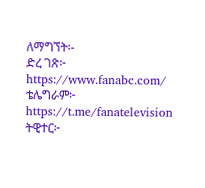ለማግኘት፡-
ድረ ገጽ፦ https://www.fanabc.com/
ቴሌግራም፦ https://t.me/fanatelevision
ትዊተር፦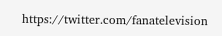https://twitter.com/fanatelevision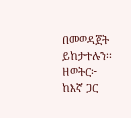በመወዳጀት ይከታተሉን፡፡
ዘወትር፦ ከእኛ ጋር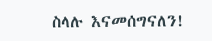ስላሉ እናመሰግናለን!